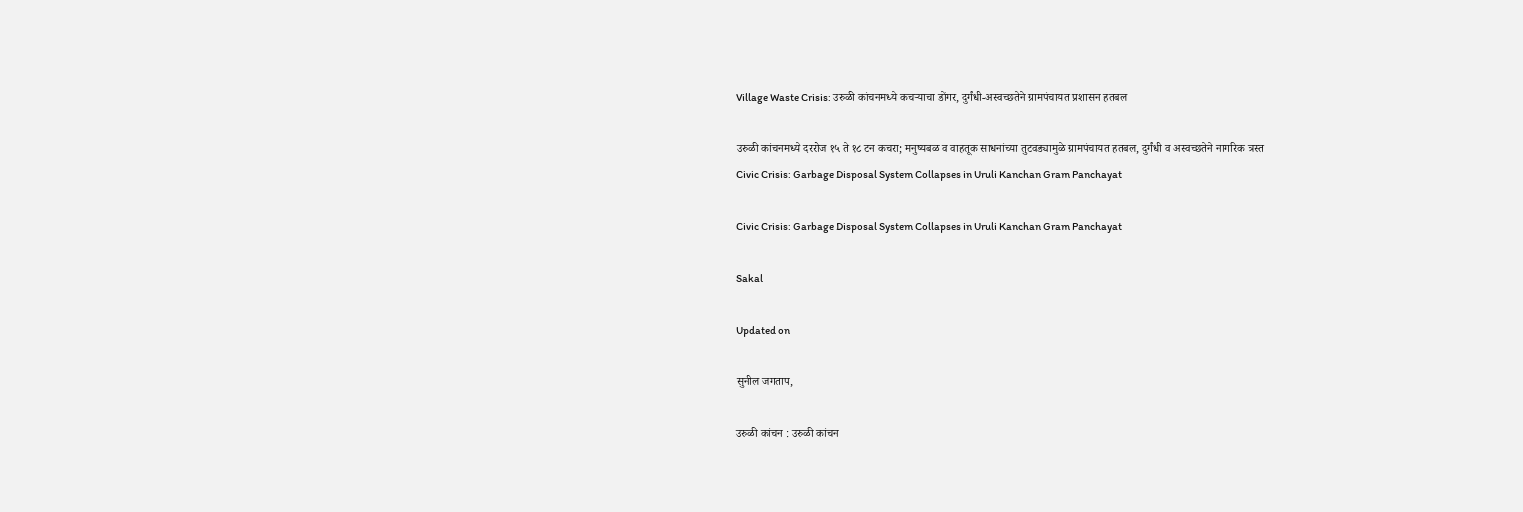Village Waste Crisis: उरुळी कांचनमध्ये कचऱ्याचा डोंगर, दुर्गंधी-अस्वच्छतेने ग्रामपंचायत प्रशासन हतबल

उरुळी कांचनमध्ये दररोज १५ ते १८ टन कचरा; मनुष्यबळ व वाहतूक साधनांच्या तुटवड्यामुळे ग्रामपंचायत हतबल, दुर्गंधी व अस्वच्छतेने नागरिक त्रस्त
Civic Crisis: Garbage Disposal System Collapses in Uruli Kanchan Gram Panchayat

Civic Crisis: Garbage Disposal System Collapses in Uruli Kanchan Gram Panchayat

Sakal

Updated on

सुनील जगताप,

उरुळी कांचन : उरुळी कांचन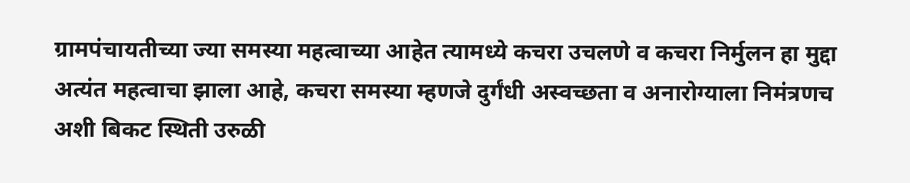ग्रामपंचायतीच्या ज्या समस्या महत्वाच्या आहेत त्यामध्ये कचरा उचलणे व कचरा निर्मुलन हा मुद्दा अत्यंत महत्वाचा झाला आहे, कचरा समस्या म्हणजे दुर्गंधी अस्वच्छता व अनारोग्याला निमंत्रणच अशी बिकट स्थिती उरुळी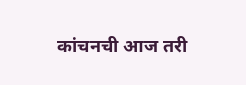कांचनची आज तरी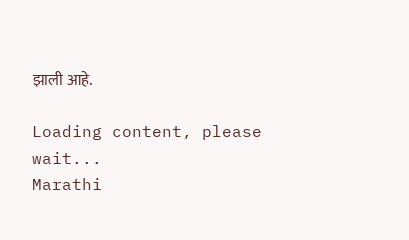झाली आहे.

Loading content, please wait...
Marathi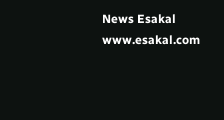News Esakal
www.esakal.com